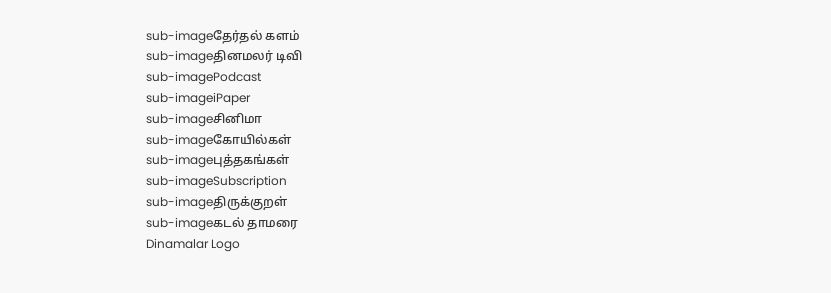sub-imageதேர்தல் களம்
sub-imageதினமலர் டிவி
sub-imagePodcast
sub-imageiPaper
sub-imageசினிமா
sub-imageகோயில்கள்
sub-imageபுத்தகங்கள்
sub-imageSubscription
sub-imageதிருக்குறள்
sub-imageகடல் தாமரை
Dinamalar Logo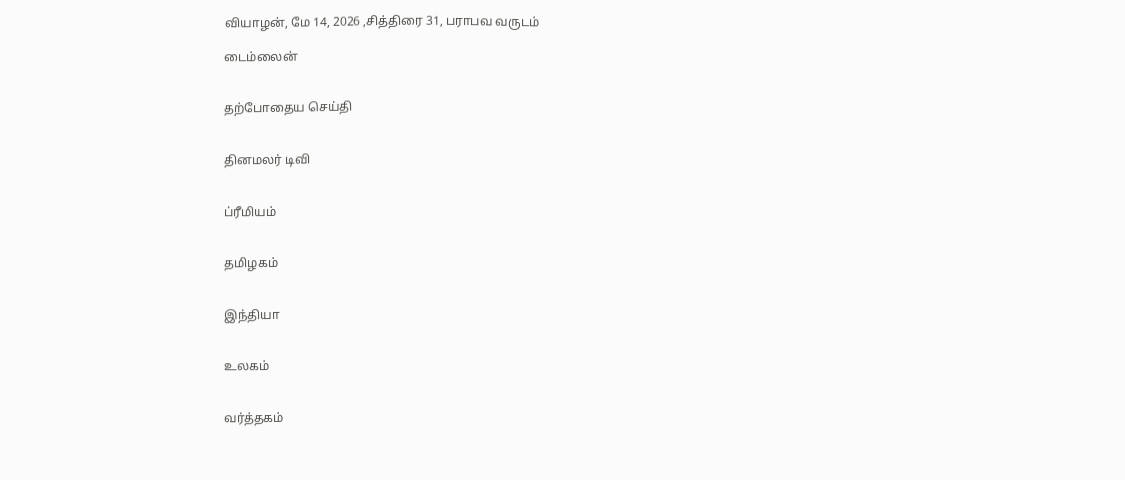வியாழன், மே 14, 2026 ,சித்திரை 31, பராபவ வருடம்

டைம்லைன்


தற்போதைய செய்தி


தினமலர் டிவி


ப்ரீமியம்


தமிழகம்


இந்தியா


உலகம்


வர்த்தகம்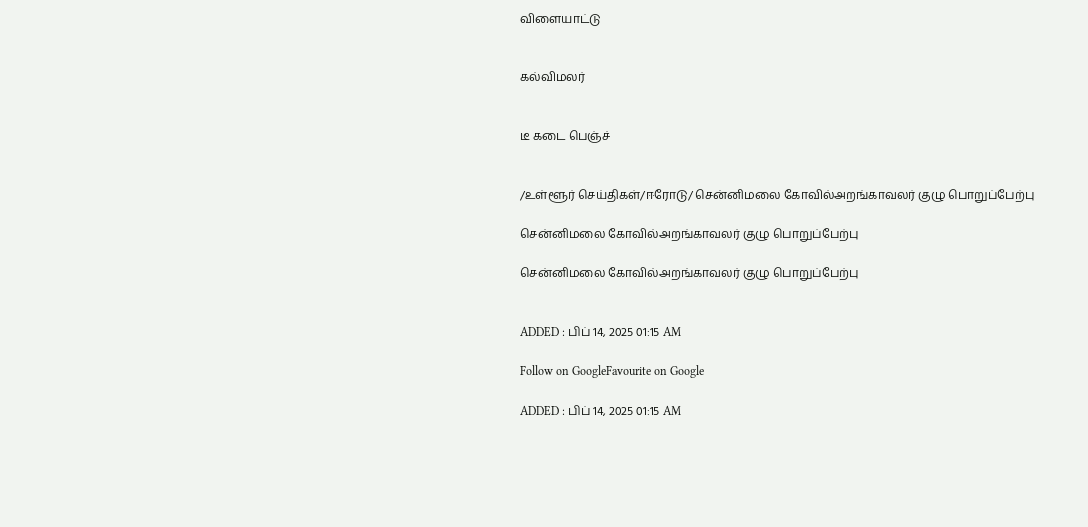விளையாட்டு


கல்விமலர்


டீ கடை பெஞ்ச்


/உள்ளூர் செய்திகள்/ஈரோடு/ சென்னிமலை கோவில்அறங்காவலர் குழு பொறுப்பேற்பு

சென்னிமலை கோவில்அறங்காவலர் குழு பொறுப்பேற்பு

சென்னிமலை கோவில்அறங்காவலர் குழு பொறுப்பேற்பு


ADDED : பிப் 14, 2025 01:15 AM

Follow on GoogleFavourite on Google

ADDED : பிப் 14, 2025 01:15 AM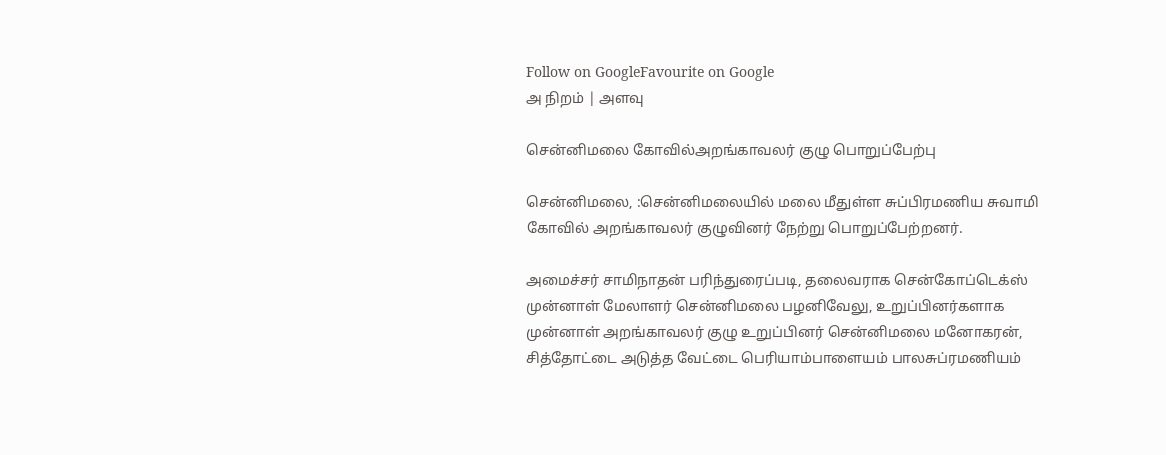Follow on GoogleFavourite on Google
அ நிறம் | அளவு

சென்னிமலை கோவில்அறங்காவலர் குழு பொறுப்பேற்பு

சென்னிமலை, :சென்னிமலையில் மலை மீதுள்ள சுப்பிரமணிய சுவாமி கோவில் அறங்காவலர் குழுவினர் நேற்று பொறுப்பேற்றனர்.

அமைச்சர் சாமிநாதன் பரிந்துரைப்படி, தலைவராக சென்கோப்டெக்ஸ் முன்னாள் மேலாளர் சென்னிமலை பழனிவேலு, உறுப்பினர்களாக முன்னாள் அறங்காவலர் குழு உறுப்பினர் சென்னிமலை மனோகரன், சித்தோட்டை அடுத்த வேட்டை பெரியாம்பாளையம் பாலசுப்ரமணியம்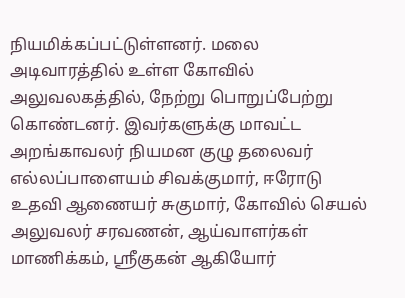நியமிக்கப்பட்டுள்ளனர். மலை அடிவாரத்தில் உள்ள கோவில் அலுவலகத்தில், நேற்று பொறுப்பேற்று கொண்டனர். இவர்களுக்கு மாவட்ட அறங்காவலர் நியமன குழு தலைவர் எல்லப்பாளையம் சிவக்குமார், ஈரோடு உதவி ஆணையர் சுகுமார், கோவில் செயல் அலுவலர் சரவணன், ஆய்வாளர்கள் மாணிக்கம், ஸ்ரீகுகன் ஆகியோர்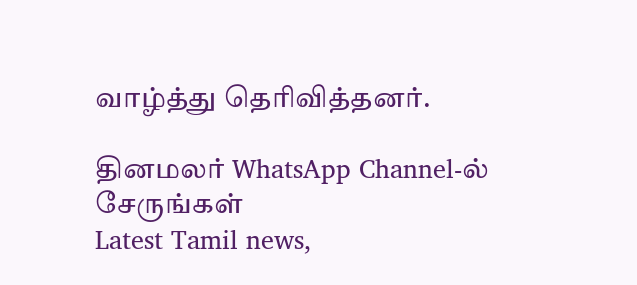வாழ்த்து தெரிவித்தனர்.

தினமலர் WhatsApp Channel-ல் சேருங்கள்
Latest Tamil news,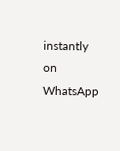instantly on WhatsApp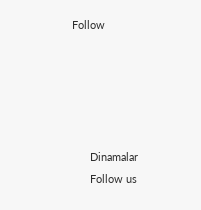Follow





      Dinamalar
      Follow us